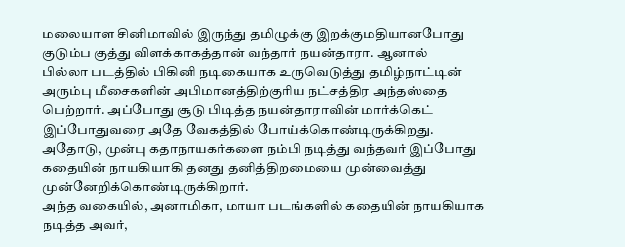மலையாள சினிமாவில் இருந்து தமிழுக்கு இறக்குமதியானபோது குடும்ப குத்து விளக்காகத்தான் வந்தார் நயன்தாரா. ஆனால்
பில்லா படத்தில் பிகினி நடிகையாக உருவெடுத்து தமிழ்நாட்டின் அரும்பு மீசைகளின் அபிமானத்திற்குரிய நட்சத்திர அந்தஸ்தை பெற்றார். அப்போது சூடு பிடித்த நயன்தாராவின் மார்க்கெட் இப்போதுவரை அதே வேகத்தில் போய்க்கொண்டிருக்கிறது. அதோடு, முன்பு கதாநாயகர்களை நம்பி நடித்து வந்தவர் இப்போது கதையின் நாயகியாகி தனது தனித்திறமையை முன்வைத்து முன்னேறிக்கொண்டிருக்கிறார்.
அந்த வகையில், அனாமிகா, மாயா படங்களில் கதையின் நாயகியாக நடித்த அவர்,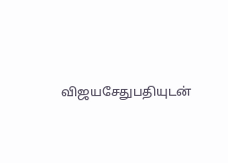விஜயசேதுபதியுடன்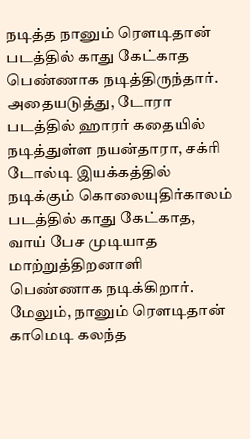நடித்த நானும் ரெளடிதான் படத்தில் காது கேட்காத பெண்ணாக நடித்திருந்தார். அதையடுத்து, டோரா படத்தில் ஹாரர் கதையில் நடித்துள்ள நயன்தாரா, சக்ரி டோல்டி இயக்கத்தில் நடிக்கும் கொலையுதிர்காலம் படத்தில் காது கேட்காத, வாய் பேச முடியாத மாற்றுத்திறனாளி பெண்ணாக நடிக்கிறார். மேலும், நானும் ரெளடிதான் காமெடி கலந்த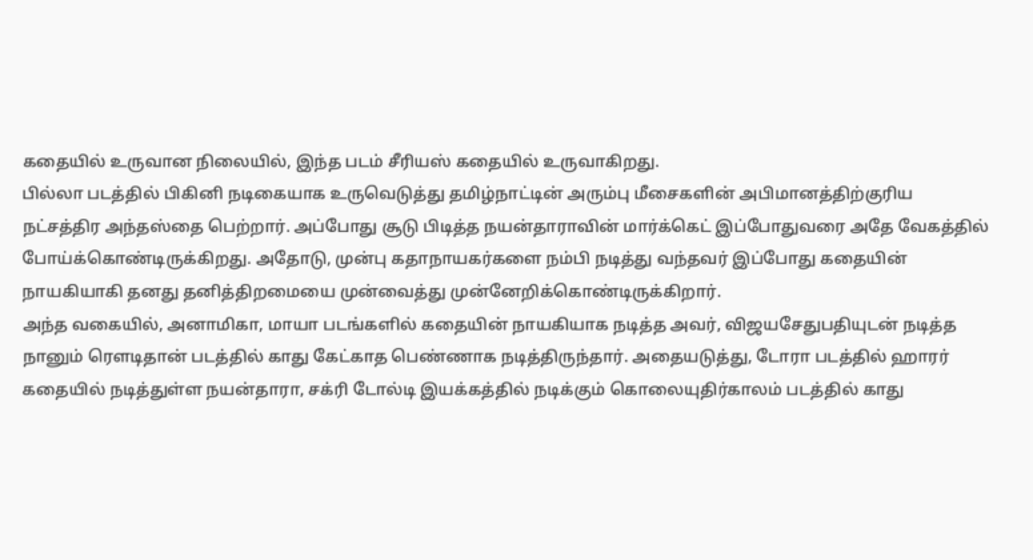கதையில் உருவான நிலையில், இந்த படம் சீரியஸ் கதையில் உருவாகிறது.
பில்லா படத்தில் பிகினி நடிகையாக உருவெடுத்து தமிழ்நாட்டின் அரும்பு மீசைகளின் அபிமானத்திற்குரிய நட்சத்திர அந்தஸ்தை பெற்றார். அப்போது சூடு பிடித்த நயன்தாராவின் மார்க்கெட் இப்போதுவரை அதே வேகத்தில் போய்க்கொண்டிருக்கிறது. அதோடு, முன்பு கதாநாயகர்களை நம்பி நடித்து வந்தவர் இப்போது கதையின் நாயகியாகி தனது தனித்திறமையை முன்வைத்து முன்னேறிக்கொண்டிருக்கிறார்.
அந்த வகையில், அனாமிகா, மாயா படங்களில் கதையின் நாயகியாக நடித்த அவர், விஜயசேதுபதியுடன் நடித்த நானும் ரெளடிதான் படத்தில் காது கேட்காத பெண்ணாக நடித்திருந்தார். அதையடுத்து, டோரா படத்தில் ஹாரர் கதையில் நடித்துள்ள நயன்தாரா, சக்ரி டோல்டி இயக்கத்தில் நடிக்கும் கொலையுதிர்காலம் படத்தில் காது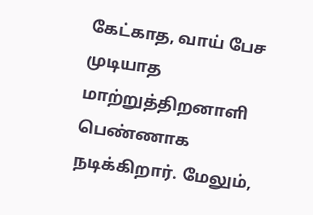கேட்காத, வாய் பேச முடியாத மாற்றுத்திறனாளி பெண்ணாக நடிக்கிறார். மேலும்,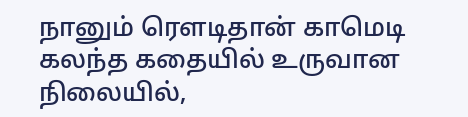நானும் ரெளடிதான் காமெடி கலந்த கதையில் உருவான நிலையில்,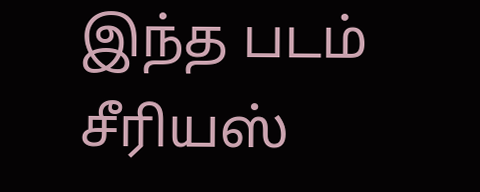இந்த படம் சீரியஸ்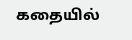கதையில்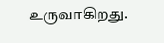உருவாகிறது.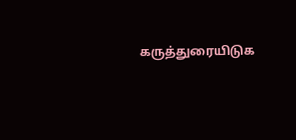கருத்துரையிடுக